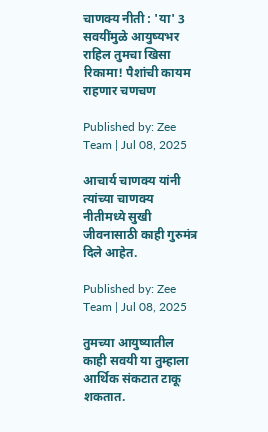चाणक्य नीती : 'या' 3 सवयींमुळे आयुष्यभर राहिल तुमचा खिसा रिकामा! पैशांची कायम राहणार चणचण

Published by: Zee Team | Jul 08, 2025

आचार्य चाणक्य यांनी त्यांच्या चाणक्य नीतीमध्ये सुखी जीवनासाठी काही गुरुमंत्र दिले आहेत.

Published by: Zee Team | Jul 08, 2025

तुमच्या आयुष्यातील काही सवयी या तुम्हाला आर्थिक संकटात टाकू शकतात.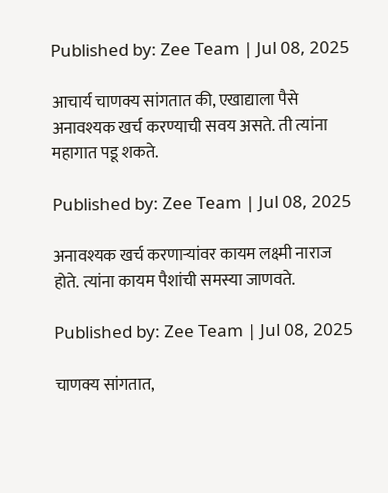Published by: Zee Team | Jul 08, 2025

आचार्य चाणक्य सांगतात की, एखाद्याला पैसे अनावश्यक खर्च करण्याची सवय असते. ती त्यांना महागात पडू शकते.

Published by: Zee Team | Jul 08, 2025

अनावश्यक खर्च करणाऱ्यांवर कायम लक्ष्मी नाराज होते. त्यांना कायम पैशांची समस्या जाणवते.

Published by: Zee Team | Jul 08, 2025

चाणक्य सांगतात,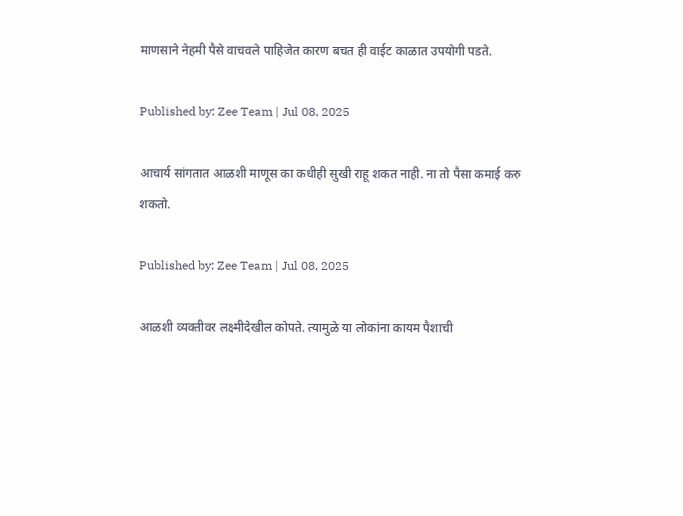माणसाने नेहमी पैसे वाचवले पाहिजेत कारण बचत ही वाईट काळात उपयोगी पडते.

Published by: Zee Team | Jul 08, 2025

आचार्य सांगतात आळशी माणूस का कधीही सुखी राहू शकत नाही. ना तो पैसा कमाई करु शकतो.

Published by: Zee Team | Jul 08, 2025

आळशी व्यक्तीवर लक्ष्मीदेखील कोपते. त्यामुळे या लोकांना कायम पैशाची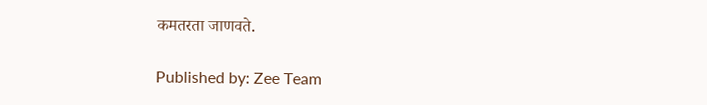कमतरता जाणवते.

Published by: Zee Team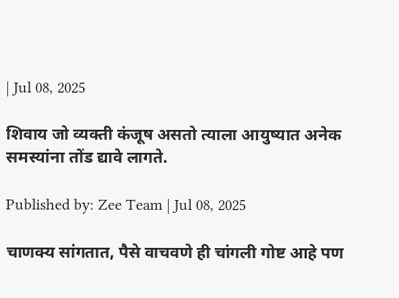| Jul 08, 2025

शिवाय जो व्यक्ती कंजूष असतो त्याला आयुष्यात अनेक समस्यांना तोंड द्यावे लागते.

Published by: Zee Team | Jul 08, 2025

चाणक्य सांगतात, पैसे वाचवणे ही चांगली गोष्ट आहे पण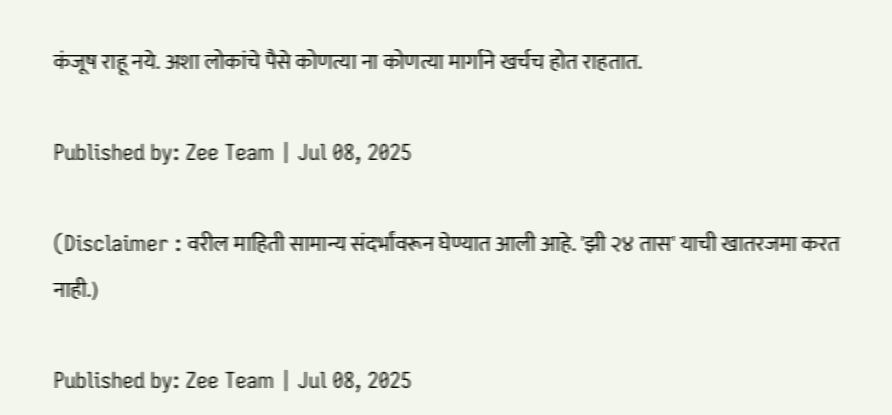कंजूष राहू नये. अशा लोकांचे पैसे कोणत्या ना कोणत्या मार्गाने खर्चच होत राहतात.

Published by: Zee Team | Jul 08, 2025

(Disclaimer : वरील माहिती सामान्य संदर्भांवरून घेण्यात आली आहे. 'झी २४ तास' याची खातरजमा करत नाही.)

Published by: Zee Team | Jul 08, 2025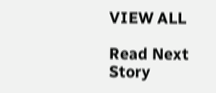VIEW ALL

Read Next Story